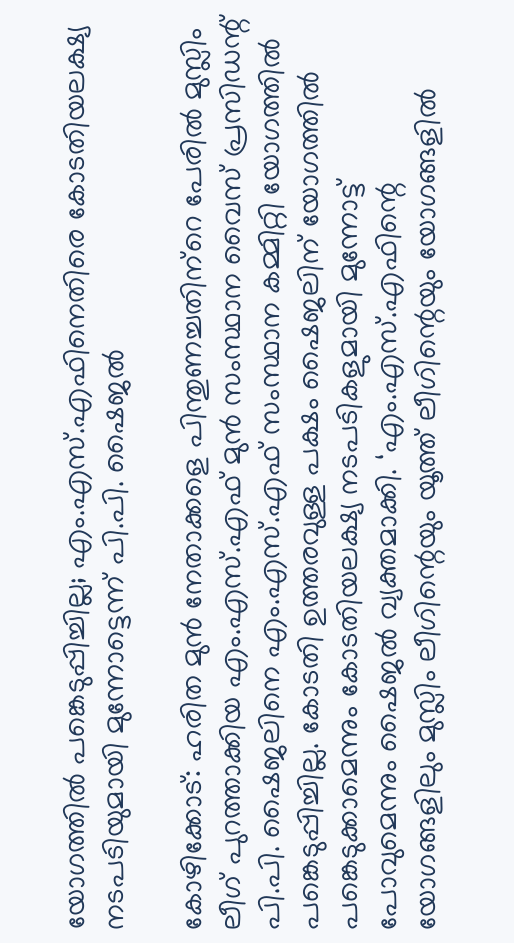യോഗത്തില്‍ പങ്കെടുപ്പിച്ചില്ല; എം.എസ്.എഫിനെതിരെ കോടതിയലക്ഷ്യ നടപടിയുമായി മുന്നോട്ടെന്ന് പി.പി. ഷൈജല്‍

കോഴിക്കോട്: ഹരിത മുന്‍ നേതാക്കളെ പിന്തുണച്ചതിന്‌റെ പേരില്‍ മുസ്ലിം ലീഗ് പുറത്താക്കിയ എം.എസ്.എഫ് മുന്‍ സംസ്ഥാന വൈസ് പ്രസിഡന്റ് പി.പി. ഷൈജലിനെ എം.എസ്.എഫ് സംസ്ഥാന കമ്മിറ്റി യോഗത്തില്‍ പങ്കെടുപ്പിച്ചില്ല. കോടതി ഉത്തരവുള്ള പക്ഷം ഷൈജലിന് യോഗത്തില്‍ പങ്കെടുക്കാമെന്നും കോടതിയലക്ഷ്യ നടപടികളുമായി മുന്നോട്ട് പോവുമെന്നും ഷൈജല്‍ വ്യക്തമാക്കി. ‘എം.എസ്.എഫിന്റെ യോഗങ്ങളിലും മുസ്ലിം ലീഗിന്റെയും യൂത്ത് ലീഗിന്റെയും യോഗങ്ങളില്‍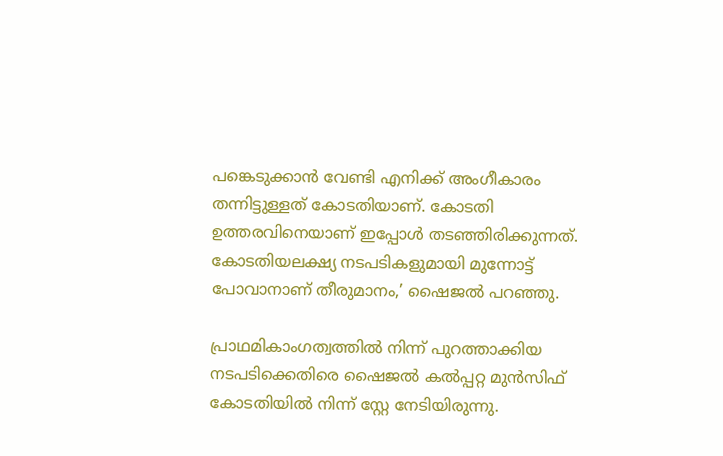പങ്കെടുക്കാന്‍ വേണ്ടി എനിക്ക് അംഗീകാരം തന്നിട്ടുള്ളത് കോടതിയാണ്. കോടതി ഉത്തരവിനെയാണ് ഇപ്പോള്‍ തടഞ്ഞിരിക്കുന്നത്. കോടതിയലക്ഷ്യ നടപടികളുമായി മുന്നോട്ട് പോവാനാണ് തീരുമാനം,’ ഷൈജല്‍ പറഞ്ഞു.

പ്രാഥമികാംഗത്വത്തില്‍ നിന്ന് പുറത്താക്കിയ നടപടിക്കെതിരെ ഷൈജല്‍ കല്‍പ്പറ്റ മുന്‍സിഫ് കോടതിയില്‍ നിന്ന് സ്റ്റേ നേടിയിരുന്നു.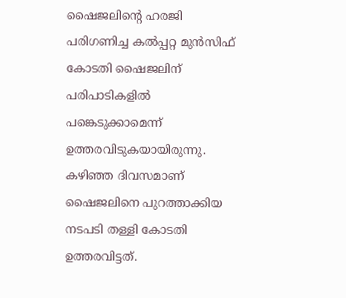ഷൈജലിന്റെ ഹരജി പരിഗണിച്ച കല്‍പ്പറ്റ മുന്‍സിഫ് കോടതി ഷൈജലിന് പരിപാടികളില്‍ പങ്കെടുക്കാമെന്ന് ഉത്തരവിടുകയായിരുന്നു. കഴിഞ്ഞ ദിവസമാണ് ഷൈജലിനെ പുറത്താക്കിയ നടപടി തള്ളി കോടതി ഉത്തരവിട്ടത്.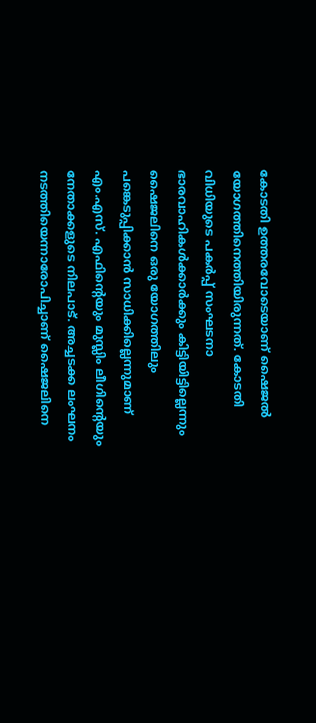കോടതി ഉത്തരവോടെയാണ് ഷൈജല്‍ യോഗത്തിനെത്തിയിരുന്നത്. കോടതി വിധിയുടെ പകര്‍പ്പ് സംഘടനാ ഭാരവാഹികള്‍ക്കാര്‍ക്കും കിട്ടിയിട്ടില്ലെന്നും ഷൈജലിനെ ഒരു യോഗത്തിലും പങ്കെടുപ്പിക്കാന്‍ സാധിക്കില്ലെന്നുമാണ് എം.എസ്. എഫിന്റെയും മുസ്ലിം ലീഗിന്റെയും നേതാക്കളുടെ നിലപാട്. അച്ചടക്ക ലംഘനം നടത്തിയെന്നാരോപിച്ചാണ് ഷൈജലിനെ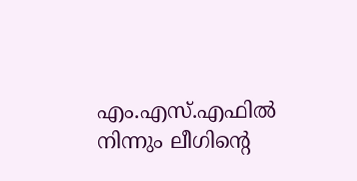എം.എസ്.എഫില്‍ നിന്നും ലീഗിന്റെ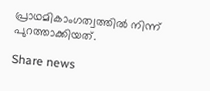പ്രാഥമികാംഗത്വത്തില്‍ നിന്ന് പുറത്താക്കിയത്.

Share news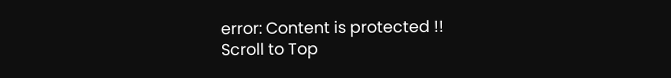error: Content is protected !!
Scroll to Top